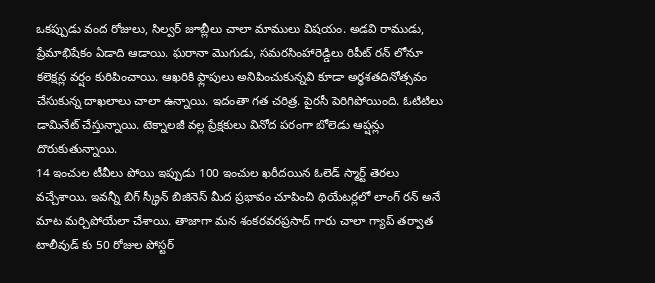ఒకప్పుడు వంద రోజులు, సిల్వర్ జూబ్లీలు చాలా మాములు విషయం. అడవి రాముడు, ప్రేమాభిషేకం ఏడాది ఆడాయి. ఘరానా మొగుడు, సమరసింహారెడ్డిలు రిపీట్ రన్ లోనూ కలెక్షన్ల వర్షం కురిపించాయి. ఆఖరికి ఫ్లాపులు అనిపించుకున్నవి కూడా అర్ధశతదినోత్సవం చేసుకున్న దాఖలాలు చాలా ఉన్నాయి. ఇదంతా గత చరిత్ర. పైరసీ పెరిగిపోయింది. ఓటిటిలు డామినేట్ చేస్తున్నాయి. టెక్నాలజీ వల్ల ప్రేక్షకులు వినోద పరంగా బోలెడు ఆప్షన్లు దొరుకుతున్నాయి.
14 ఇంచుల టీవీలు పోయి ఇప్పుడు 100 ఇంచుల ఖరీదయిన ఓలెడ్ స్మార్ట్ తెరలు వచ్చేశాయి. ఇవన్నీ బిగ్ స్క్రీన్ బిజినెస్ మీద ప్రభావం చూపించి థియేటర్లలో లాంగ్ రన్ అనే మాట మర్చిపోయేలా చేశాయి. తాజాగా మన శంకరవరప్రసాద్ గారు చాలా గ్యాప్ తర్వాత టాలీవుడ్ కు 50 రోజుల పోస్టర్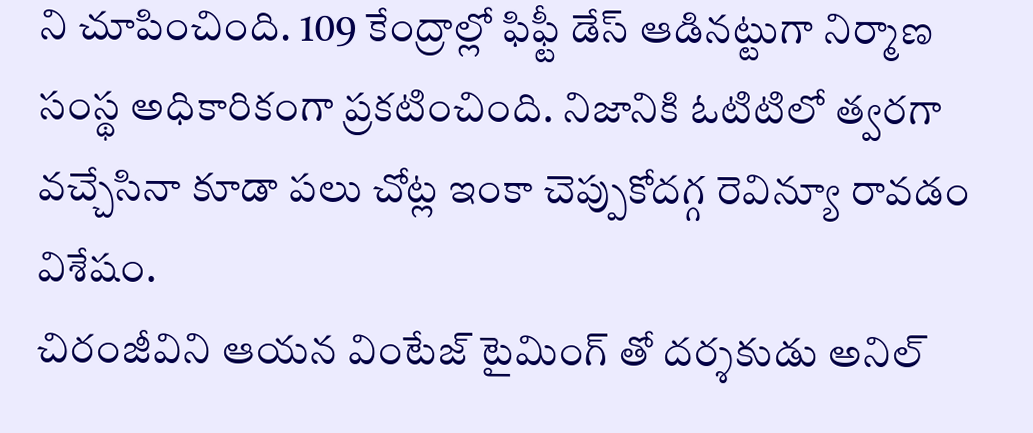ని చూపించింది. 109 కేంద్రాల్లో ఫిఫ్టీ డేస్ ఆడినట్టుగా నిర్మాణ సంస్థ అధికారికంగా ప్రకటించింది. నిజానికి ఓటిటిలో త్వరగా వచ్చేసినా కూడా పలు చోట్ల ఇంకా చెప్పుకోదగ్గ రెవిన్యూ రావడం విశేషం.
చిరంజీవిని ఆయన వింటేజ్ టైమింగ్ తో దర్శకుడు అనిల్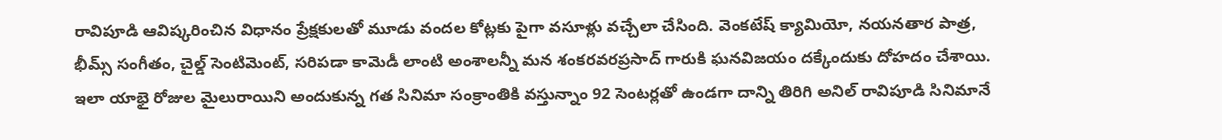రావిపూడి ఆవిష్కరించిన విధానం ప్రేక్షకులతో మూడు వందల కోట్లకు పైగా వసూళ్లు వచ్చేలా చేసింది. వెంకటేష్ క్యామియో, నయనతార పాత్ర, భీమ్స్ సంగీతం, చైల్డ్ సెంటిమెంట్, సరిపడా కామెడీ లాంటి అంశాలన్నీ మన శంకరవరప్రసాద్ గారుకి ఘనవిజయం దక్కేందుకు దోహదం చేశాయి. ఇలా యాభై రోజుల మైలురాయిని అందుకున్న గత సినిమా సంక్రాంతికి వస్తున్నాం 92 సెంటర్లతో ఉండగా దాన్ని తిరిగి అనిల్ రావిపూడి సినిమానే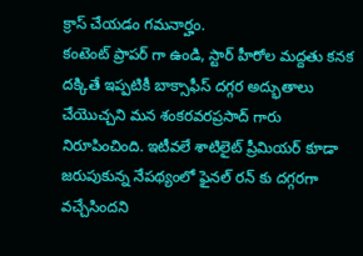క్రాస్ చేయడం గమనార్హం.
కంటెంట్ ప్రాపర్ గా ఉండి, స్టార్ హీరోల మద్దతు కనక దక్కితే ఇప్పటికీ బాక్సాఫీస్ దగ్గర అద్భుతాలు చేయొచ్చని మన శంకరవరప్రసాద్ గారు నిరూపించింది. ఇటీవలే శాటిలైట్ ప్రీమియర్ కూడా జరుపుకున్న నేపథ్యంలో ఫైనల్ రన్ కు దగ్గరగా వచ్చేసిందని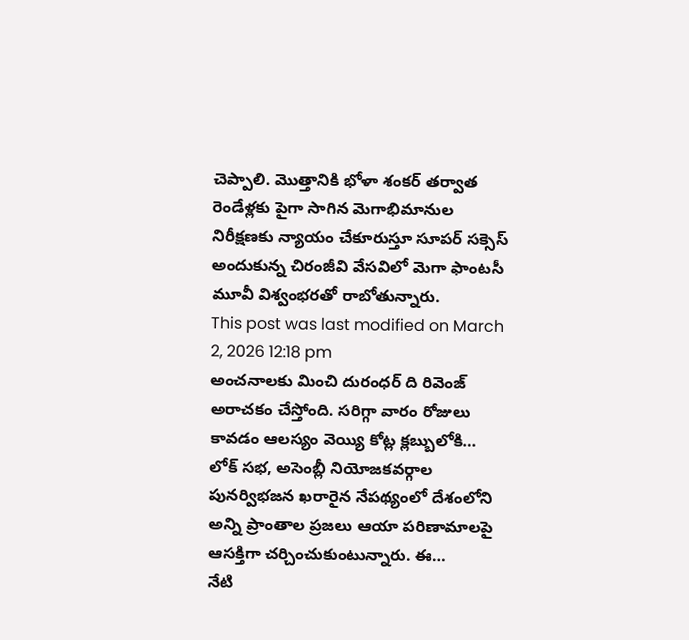చెప్పాలి. మొత్తానికి భోళా శంకర్ తర్వాత రెండేళ్లకు పైగా సాగిన మెగాభిమానుల నిరీక్షణకు న్యాయం చేకూరుస్తూ సూపర్ సక్సెస్ అందుకున్న చిరంజీవి వేసవిలో మెగా ఫాంటసీ మూవీ విశ్వంభరతో రాబోతున్నారు.
This post was last modified on March 2, 2026 12:18 pm
అంచనాలకు మించి దురంధర్ ది రివెంజ్ అరాచకం చేస్తోంది. సరిగ్గా వారం రోజులు కావడం ఆలస్యం వెయ్యి కోట్ల క్లబ్బులోకి…
లోక్ సభ, అసెంబ్లీ నియోజకవర్గాల పునర్విభజన ఖరారైన నేపథ్యంలో దేశంలోని అన్ని ప్రాంతాల ప్రజలు ఆయా పరిణామాలపై ఆసక్తిగా చర్చించుకుంటున్నారు. ఈ…
నేటి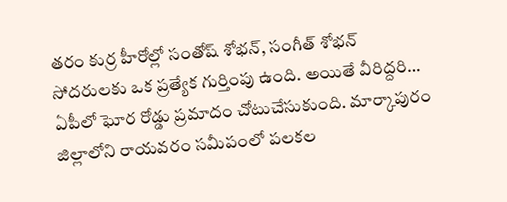తరం కుర్ర హీరోల్లో సంతోష్ శోభన్, సంగీత్ శోభన్ సోదరులకు ఒక ప్రత్యేక గుర్తింపు ఉంది. అయితే వీరిద్దరి…
ఏపీలో ఘోర రోడ్డు ప్రమాదం చోటుచేసుకుంది. మార్కాపురం జిల్లాలోని రాయవరం సమీపంలో పలకల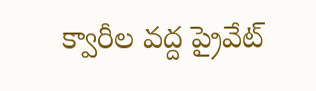క్వారీల వద్ద ప్రైవేట్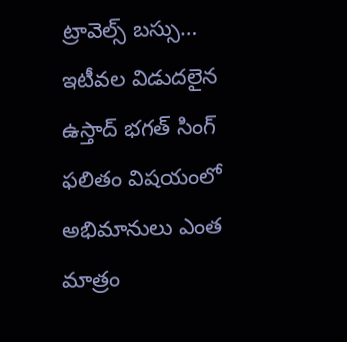ట్రావెల్స్ బస్సు…
ఇటీవల విడుదలైన ఉస్తాద్ భగత్ సింగ్ ఫలితం విషయంలో అభిమానులు ఎంత మాత్రం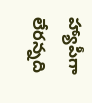హ్యాపీగా లేరన్నది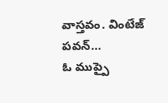వాస్తవం. వింటేజ్ పవన్…
ఓ ముప్పై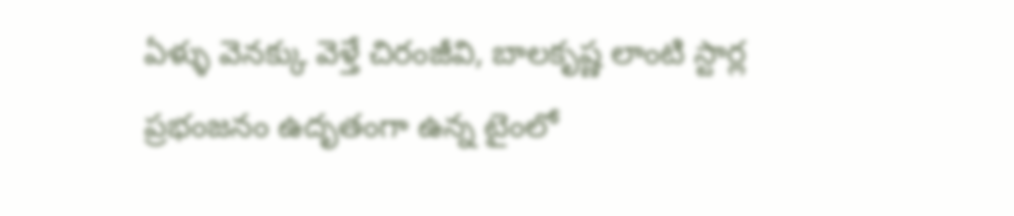ఏళ్ళు వెనక్కు వెళ్తే చిరంజీవి, బాలకృష్ణ లాంటి స్టార్ల ప్రభంజనం ఉదృతంగా ఉన్న టైంలో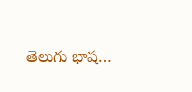తెలుగు భాష…